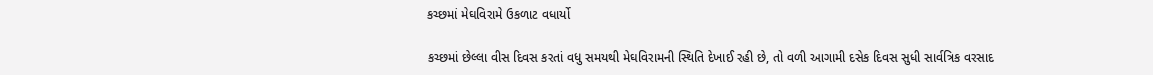કચ્છમાં મેઘવિરામે ઉકળાટ વધાર્યો

કચ્છમાં છેલ્લા વીસ દિવસ કરતાં વધુ સમયથી મેઘવિરામની સ્થિતિ દેખાઈ રહી છે, તો વળી આગામી દસેક દિવસ સુધી સાર્વત્રિક વરસાદ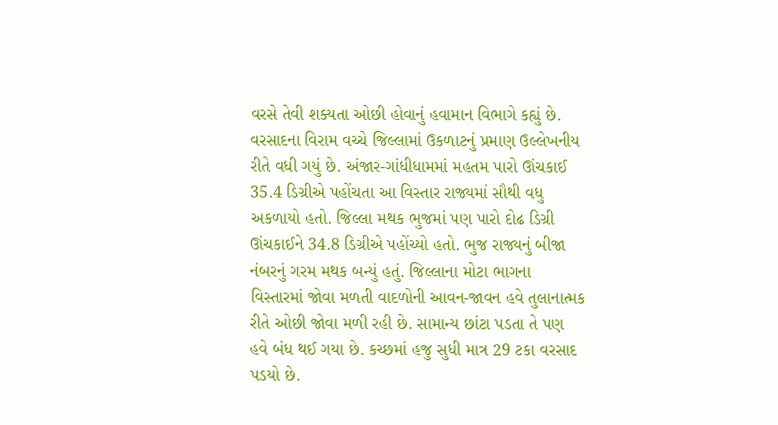વરસે તેવી શક્યતા ઓછી હોવાનું હવામાન વિભાગે કહ્યું છે. વરસાદના વિરામ વચ્ચે જિલ્લામાં ઉકળાટનું પ્રમાણ ઉલ્લેખનીય રીતે વધી ગયું છે. અંજાર-ગાંધીધામમાં મહતમ પારો ઊંચકાઈ 35.4 ડિગ્રીએ પહોંચતા આ વિસ્તાર રાજ્યમાં સૌથી વધુ અકળાયો હતો. જિલ્લા મથક ભુજમાં પણ પારો દોઢ ડિગ્રી ઊંચકાઈને 34.8 ડિગ્રીએ પહોંચ્યો હતો. ભુજ રાજ્યનું બીજા નંબરનું ગરમ મથક બન્યું હતું. જિલ્લાના મોટા ભાગના વિસ્તારમાં જોવા મળતી વાદળોની આવન-જાવન હવે તુલાનાત્મક રીતે ઓછી જોવા મળી રહી છે. સામાન્ય છાંટા પડતા તે પણ હવે બંધ થઈ ગયા છે. કચ્છમાં હજુ સુધી માત્ર 29 ટકા વરસાદ પડયો છે.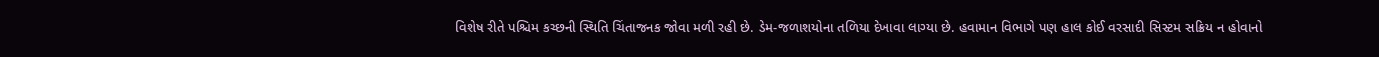વિશેષ રીતે પશ્ચિમ કચ્છની સ્થિતિ ચિંતાજનક જોવા મળી રહી છે. ડેમ-જળાશયોના તળિયા દેખાવા લાગ્યા છે. હવામાન વિભાગે પણ હાલ કોઈ વરસાદી સિસ્ટમ સક્રિય ન હોવાનો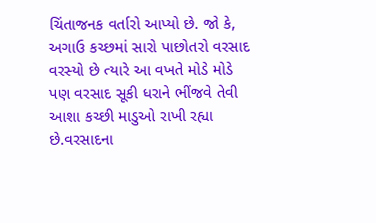ચિંતાજનક વર્તારો આપ્યો છે. જો કે, અગાઉ કચ્છમાં સારો પાછોતરો વરસાદ વરસ્યો છે ત્યારે આ વખતે મોડે મોડે પણ વરસાદ સૂકી ધરાને ભીંજવે તેવી આશા કચ્છી માડુઓ રાખી રહ્યા છે.વરસાદના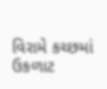વિરામે કચ્છમાં ઉકળાટ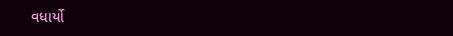વધાર્યો